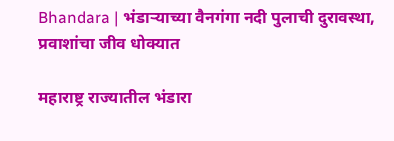Bhandara | भंडाऱ्याच्या वैनगंगा नदी पुलाची दुरावस्था, प्रवाशांचा जीव धोक्यात

महाराष्ट्र राज्यातील भंडारा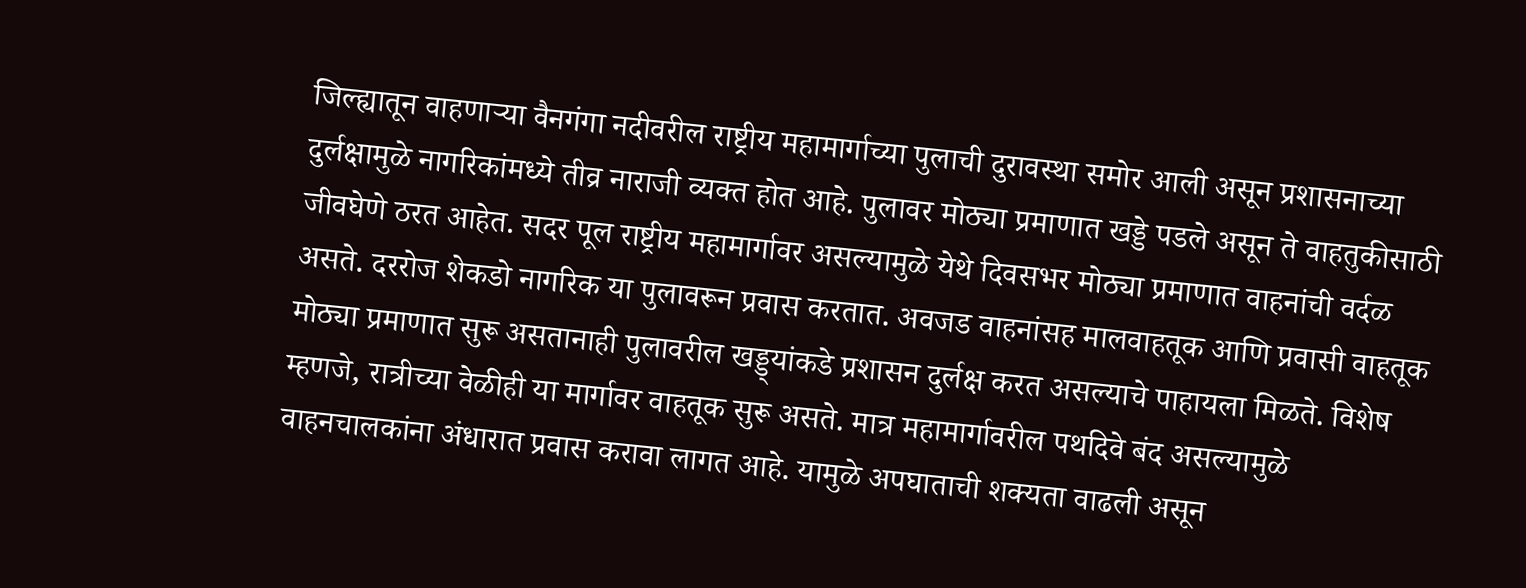जिल्ह्यातून वाहणाऱ्या वैनगंगा नदीवरील राष्ट्रीय महामार्गाच्या पुलाची दुरावस्था समोर आली असून प्रशासनाच्या दुर्लक्षामुळे नागरिकांमध्ये तीव्र नाराजी व्यक्त होत आहे. पुलावर मोठ्या प्रमाणात खड्डे पडले असून ते वाहतुकीसाठी जीवघेणे ठरत आहेत. सदर पूल राष्ट्रीय महामार्गावर असल्यामुळे येथे दिवसभर मोठ्या प्रमाणात वाहनांची वर्दळ असते. दररोज शेकडो नागरिक या पुलावरून प्रवास करतात. अवजड वाहनांसह मालवाहतूक आणि प्रवासी वाहतूक मोठ्या प्रमाणात सुरू असतानाही पुलावरील खड्ड्यांकडे प्रशासन दुर्लक्ष करत असल्याचे पाहायला मिळते. विशेष म्हणजे, रात्रीच्या वेळीही या मार्गावर वाहतूक सुरू असते. मात्र महामार्गावरील पथदिवे बंद असल्यामुळे वाहनचालकांना अंधारात प्रवास करावा लागत आहे. यामुळे अपघाताची शक्यता वाढली असून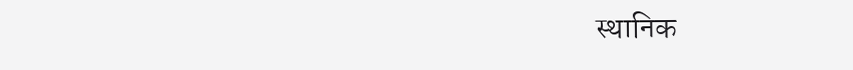स्थानिक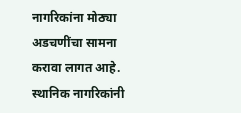नागरिकांना मोठ्या अडचणींचा सामना करावा लागत आहे. स्थानिक नागरिकांनी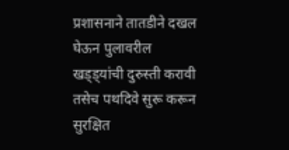प्रशासनाने तातडीने दखल घेऊन पुलावरील खड्ड्यांची दुरुस्ती करावी तसेच पथदिवे सुरू करून सुरक्षित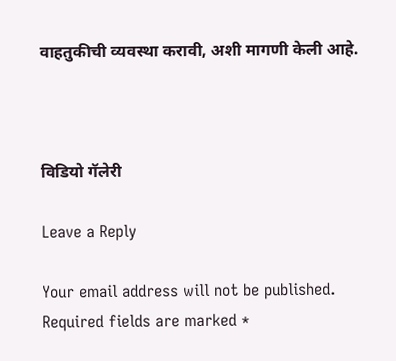वाहतुकीची व्यवस्था करावी, अशी मागणी केली आहे.



विडियो गॅलेरी

Leave a Reply

Your email address will not be published. Required fields are marked *